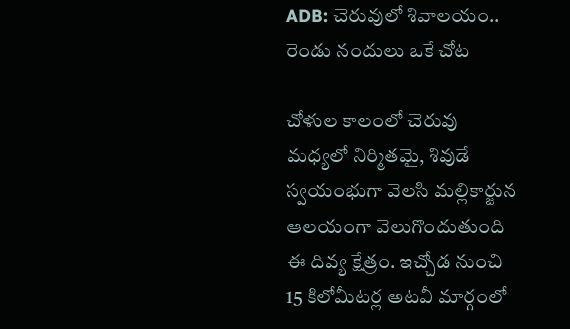ADB: చెరువులో శివాలయం.. రెండు నందులు ఒకే చోట

చోళుల కాలంలో చెరువు మధ్యలో నిర్మితమై, శివుడే స్వయంభుగా వెలసి మల్లికార్జున ఆలయంగా వెలుగొందుతుంది ఈ దివ్య క్షేత్రం. ఇచ్చోడ నుంచి 15 కిలోమీటర్ల అటవీ మార్గంలో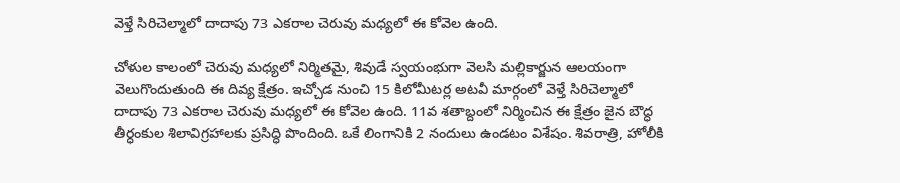వెళ్తే సిరిచెల్మాలో దాదాపు 73 ఎకరాల చెరువు మధ్యలో ఈ కోవెల ఉంది.

చోళుల కాలంలో చెరువు మధ్యలో నిర్మితమై, శివుడే స్వయంభుగా వెలసి మల్లికార్జున ఆలయంగా వెలుగొందుతుంది ఈ దివ్య క్షేత్రం. ఇచ్చోడ నుంచి 15 కిలోమీటర్ల అటవీ మార్గంలో వెళ్తే సిరిచెల్మాలో దాదాపు 73 ఎకరాల చెరువు మధ్యలో ఈ కోవెల ఉంది. 11వ శతాబ్దంలో నిర్మించిన ఈ క్షేత్రం జైన బౌద్ధ తీర్ధంకుల శిలావిగ్రహాలకు ప్రసిద్ధి పొందింది. ఒకే లింగానికి 2 నందులు ఉండటం విశేషం. శివరాత్రి, హోలీకి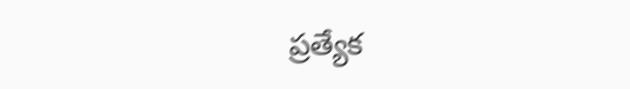ప్రత్యేక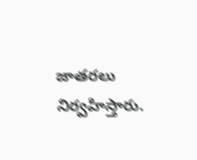జాతరలు నిర్వహిస్తారు.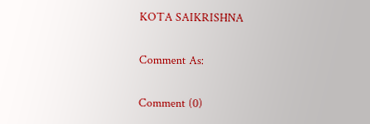KOTA SAIKRISHNA

Comment As:

Comment (0)